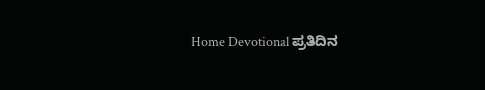Home Devotional ಪ್ರತಿದಿನ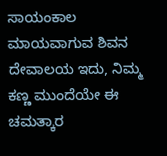ಸಾಯಂಕಾಲ ಮಾಯವಾಗುವ ಶಿವನ ದೇವಾಲಯ ಇದು, ನಿಮ್ಮ ಕಣ್ಣ ಮುಂದೆಯೇ ಈ ಚಮತ್ಕಾರ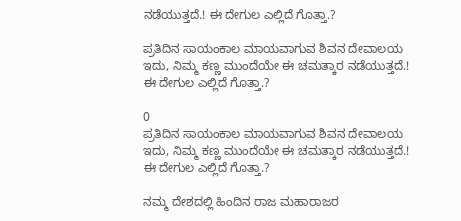ನಡೆಯುತ್ತದೆ.! ಈ ದೇಗುಲ ಎಲ್ಲಿದೆ ಗೊತ್ತಾ.?

ಪ್ರತಿದಿನ ಸಾಯಂಕಾಲ ಮಾಯವಾಗುವ ಶಿವನ ದೇವಾಲಯ ಇದು, ನಿಮ್ಮ ಕಣ್ಣ ಮುಂದೆಯೇ ಈ ಚಮತ್ಕಾರ ನಡೆಯುತ್ತದೆ.! ಈ ದೇಗುಲ ಎಲ್ಲಿದೆ ಗೊತ್ತಾ.?

0
ಪ್ರತಿದಿನ ಸಾಯಂಕಾಲ ಮಾಯವಾಗುವ ಶಿವನ ದೇವಾಲಯ ಇದು, ನಿಮ್ಮ ಕಣ್ಣ ಮುಂದೆಯೇ ಈ ಚಮತ್ಕಾರ ನಡೆಯುತ್ತದೆ.! ಈ ದೇಗುಲ ಎಲ್ಲಿದೆ ಗೊತ್ತಾ.?

ನಮ್ಮ ದೇಶದಲ್ಲಿ ಹಿಂದಿನ ರಾಜ ಮಹಾರಾಜರ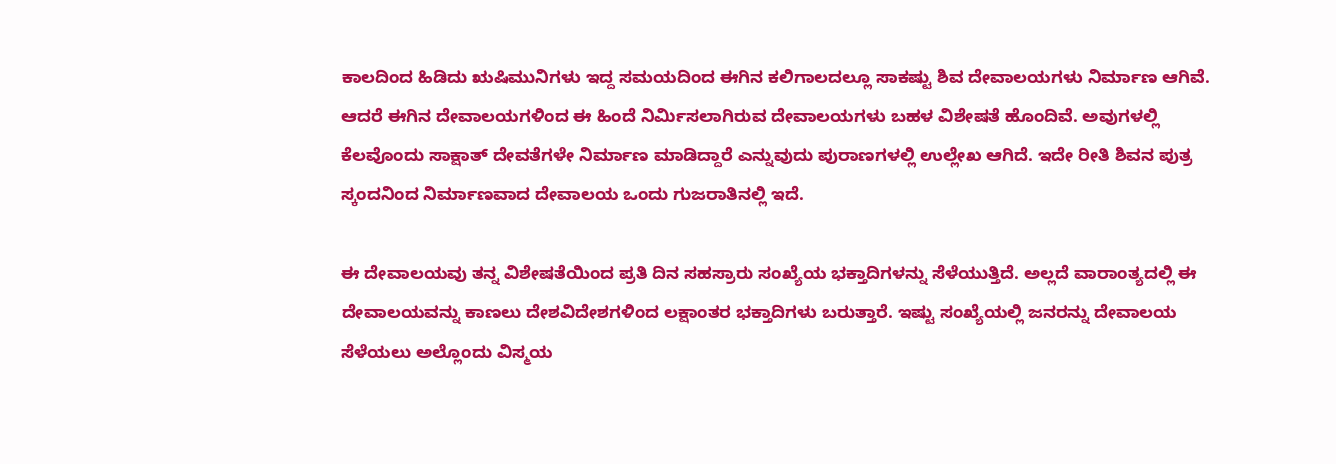ಕಾಲದಿಂದ ಹಿಡಿದು ಋಷಿಮುನಿಗಳು ಇದ್ದ ಸಮಯದಿಂದ ಈಗಿನ ಕಲಿಗಾಲದಲ್ಲೂ ಸಾಕಷ್ಟು ಶಿವ ದೇವಾಲಯಗಳು ನಿರ್ಮಾಣ ಆಗಿವೆ. ಆದರೆ ಈಗಿನ ದೇವಾಲಯಗಳಿಂದ ಈ ಹಿಂದೆ ನಿರ್ಮಿಸಲಾಗಿರುವ ದೇವಾಲಯಗಳು ಬಹಳ ವಿಶೇಷತೆ ಹೊಂದಿವೆ. ಅವುಗಳಲ್ಲಿ ಕೆಲವೊಂದು ಸಾಕ್ಷಾತ್ ದೇವತೆಗಳೇ ನಿರ್ಮಾಣ ಮಾಡಿದ್ದಾರೆ ಎನ್ನುವುದು ಪುರಾಣಗಳಲ್ಲಿ ಉಲ್ಲೇಖ ಆಗಿದೆ. ಇದೇ ರೀತಿ ಶಿವನ ಪುತ್ರ ಸ್ಕಂದನಿಂದ ನಿರ್ಮಾಣವಾದ ದೇವಾಲಯ ಒಂದು ಗುಜರಾತಿನಲ್ಲಿ ಇದೆ.

ಈ ದೇವಾಲಯವು ತನ್ನ ವಿಶೇಷತೆಯಿಂದ ಪ್ರತಿ ದಿನ ಸಹಸ್ರಾರು ಸಂಖ್ಯೆಯ ಭಕ್ತಾದಿಗಳನ್ನು ಸೆಳೆಯುತ್ತಿದೆ. ಅಲ್ಲದೆ ವಾರಾಂತ್ಯದಲ್ಲಿ ಈ ದೇವಾಲಯವನ್ನು ಕಾಣಲು ದೇಶವಿದೇಶಗಳಿಂದ ಲಕ್ಷಾಂತರ ಭಕ್ತಾದಿಗಳು ಬರುತ್ತಾರೆ. ಇಷ್ಟು ಸಂಖ್ಯೆಯಲ್ಲಿ ಜನರನ್ನು ದೇವಾಲಯ ಸೆಳೆಯಲು ಅಲ್ಲೊಂದು ವಿಸ್ಮಯ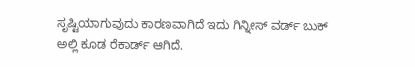ಸೃಷ್ಟಿಯಾಗುವುದು ಕಾರಣವಾಗಿದೆ ಇದು ಗಿನ್ನೀಸ್ ವರ್ಡ್ ಬುಕ್ ಅಲ್ಲಿ ಕೂಡ ರೆಕಾರ್ಡ್ ಆಗಿದೆ.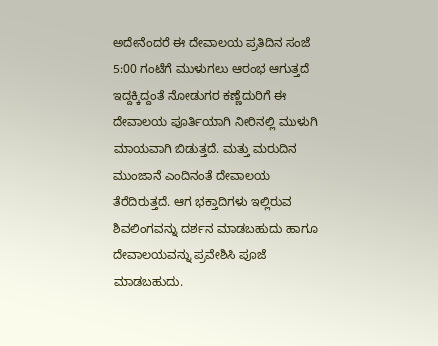ಅದೇನೆಂದರೆ ಈ ದೇವಾಲಯ ಪ್ರತಿದಿನ ಸಂಜೆ 5:00 ಗಂಟೆಗೆ ಮುಳುಗಲು ಆರಂಭ ಆಗುತ್ತದೆ ಇದ್ದಕ್ಕಿದ್ದಂತೆ ನೋಡುಗರ ಕಣ್ಣೆದುರಿಗೆ ಈ ದೇವಾಲಯ ಪೂರ್ತಿಯಾಗಿ ನೀರಿನಲ್ಲಿ ಮುಳುಗಿ ಮಾಯವಾಗಿ ಬಿಡುತ್ತದೆ. ಮತ್ತು ಮರುದಿನ ಮುಂಜಾನೆ ಎಂದಿನಂತೆ ದೇವಾಲಯ ತೆರೆದಿರುತ್ತದೆ. ಆಗ ಭಕ್ತಾದಿಗಳು ಇಲ್ಲಿರುವ ಶಿವಲಿಂಗವನ್ನು ದರ್ಶನ ಮಾಡಬಹುದು ಹಾಗೂ ದೇವಾಲಯವನ್ನು ಪ್ರವೇಶಿಸಿ ಪೂಜೆ ಮಾಡಬಹುದು.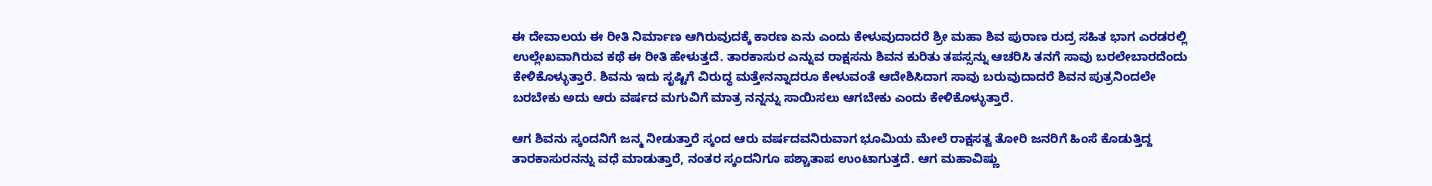ಈ ದೇವಾಲಯ ಈ ರೀತಿ ನಿರ್ಮಾಣ ಆಗಿರುವುದಕ್ಕೆ ಕಾರಣ ಏನು ಎಂದು ಕೇಳುವುದಾದರೆ ಶ್ರೀ ಮಹಾ ಶಿವ ಪುರಾಣ ರುದ್ರ ಸಹಿತ ಭಾಗ ಎರಡರಲ್ಲಿ ಉಲ್ಲೇಖವಾಗಿರುವ ಕಥೆ ಈ ರೀತಿ ಹೇಳುತ್ತದೆ. ತಾರಕಾಸುರ ಎನ್ನುವ ರಾಕ್ಷಸನು ಶಿವನ ಕುರಿತು ತಪಸ್ಸನ್ನು ಆಚರಿಸಿ ತನಗೆ ಸಾವು ಬರಲೇಬಾರದೆಂದು ಕೇಳಿಕೊಳ್ಳುತ್ತಾರೆ. ಶಿವನು ಇದು ಸೃಷ್ಟಿಗೆ ವಿರುದ್ಧ ಮತ್ತೇನನ್ನಾದರೂ ಕೇಳುವಂತೆ ಆದೇಶಿಸಿದಾಗ ಸಾವು ಬರುವುದಾದರೆ ಶಿವನ ಪುತ್ರನಿಂದಲೇ ಬರಬೇಕು ಅದು ಆರು ವರ್ಷದ ಮಗುವಿಗೆ ಮಾತ್ರ ನನ್ನನ್ನು ಸಾಯಿಸಲು ಆಗಬೇಕು ಎಂದು ಕೇಳಿಕೊಳ್ಳುತ್ತಾರೆ.

ಆಗ ಶಿವನು ಸ್ಕಂದನಿಗೆ ಜನ್ಮ ನೀಡುತ್ತಾರೆ ಸ್ಕಂದ ಆರು ವರ್ಷದವನಿರುವಾಗ ಭೂಮಿಯ ಮೇಲೆ ರಾಕ್ಷಸತ್ವ ತೋರಿ ಜನರಿಗೆ ಹಿಂಸೆ ಕೊಡುತ್ತಿದ್ದ ತಾರಕಾಸುರನನ್ನು ವಧೆ ಮಾಡುತ್ತಾರೆ, ನಂತರ ಸ್ಕಂದನಿಗೂ ಪಶ್ಚಾತಾಪ ಉಂಟಾಗುತ್ತದೆ. ಆಗ ಮಹಾವಿಷ್ಣು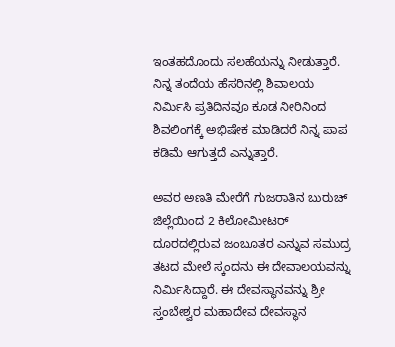ಇಂತಹದೊಂದು ಸಲಹೆಯನ್ನು ನೀಡುತ್ತಾರೆ. ನಿನ್ನ ತಂದೆಯ ಹೆಸರಿನಲ್ಲಿ ಶಿವಾಲಯ ನಿರ್ಮಿಸಿ ಪ್ರತಿದಿನವೂ ಕೂಡ ನೀರಿನಿಂದ ಶಿವಲಿಂಗಕ್ಕೆ ಅಭಿಷೇಕ ಮಾಡಿದರೆ ನಿನ್ನ ಪಾಪ ಕಡಿಮೆ ಆಗುತ್ತದೆ ಎನ್ನುತ್ತಾರೆ.

ಅವರ ಅಣತಿ ಮೇರೆಗೆ ಗುಜರಾತಿನ ಬುರುಚ್ ಜಿಲ್ಲೆಯಿಂದ 2 ಕಿಲೋಮೀಟರ್ ದೂರದಲ್ಲಿರುವ ಜಂಬೂತರ ಎನ್ನುವ ಸಮುದ್ರ ತಟದ ಮೇಲೆ ಸ್ಕಂದನು ಈ ದೇವಾಲಯವನ್ನು ನಿರ್ಮಿಸಿದ್ದಾರೆ. ಈ ದೇವಸ್ಥಾನವನ್ನು ಶ್ರೀ ಸ್ತಂಬೇಶ್ವರ ಮಹಾದೇವ ದೇವಸ್ಥಾನ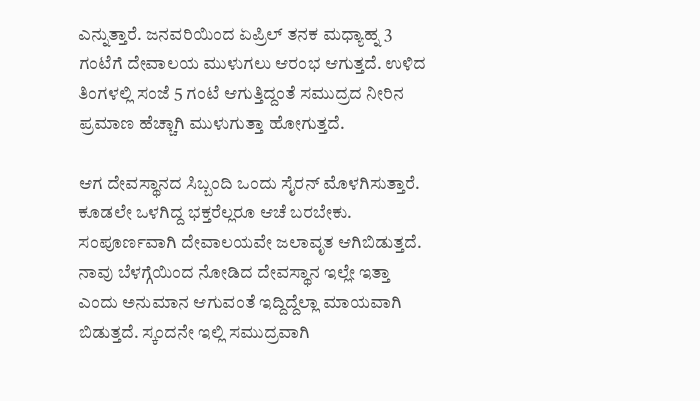ಎನ್ನುತ್ತಾರೆ. ಜನವರಿಯಿಂದ ಏಪ್ರಿಲ್ ತನಕ ಮಧ್ಯಾಹ್ನ 3 ಗಂಟೆಗೆ ದೇವಾಲಯ ಮುಳುಗಲು ಆರಂಭ ಆಗುತ್ತದೆ. ಉಳಿದ ತಿಂಗಳಲ್ಲಿ ಸಂಜೆ 5 ಗಂಟೆ ಆಗುತ್ತಿದ್ದಂತೆ ಸಮುದ್ರದ ನೀರಿನ ಪ್ರಮಾಣ ಹೆಚ್ಚಾಗಿ ಮುಳುಗುತ್ತಾ ಹೋಗುತ್ತದೆ.

ಆಗ ದೇವಸ್ಥಾನದ ಸಿಬ್ಬಂದಿ ಒಂದು ಸೈರನ್ ಮೊಳಗಿಸುತ್ತಾರೆ. ಕೂಡಲೇ ಒಳಗಿದ್ದ ಭಕ್ತರೆಲ್ಲರೂ ಆಚೆ ಬರಬೇಕು. ಸಂಪೂರ್ಣವಾಗಿ ದೇವಾಲಯವೇ ಜಲಾವೃತ ಆಗಿಬಿಡುತ್ತದೆ. ನಾವು ಬೆಳಗ್ಗೆಯಿಂದ ನೋಡಿದ ದೇವಸ್ಥಾನ ಇಲ್ಲೇ ಇತ್ತಾ ಎಂದು ಅನುಮಾನ ಆಗುವಂತೆ ಇದ್ದಿದ್ದೆಲ್ಲಾ ಮಾಯವಾಗಿ ಬಿಡುತ್ತದೆ. ಸ್ಕಂದನೇ ಇಲ್ಲಿ ಸಮುದ್ರವಾಗಿ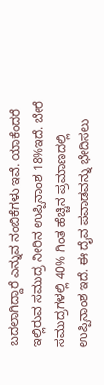ಬದಲಾಗಿದ್ದಾರೆ ಎನ್ನುವ ನಂಬಿಕೆಗಳು ಇವೆ. ಯಾಕೆಂದರೆ ಇಲ್ಲಿರುವ ಸಮುದ್ರ ನೀರಿನ ಉಪ್ಪಿನಾಂಶ 18%ಇದೆ. ಬೇರೆ ಸಮುದ್ರಗಳಲ್ಲಿ 40% ಗಿಂತ ಹೆಚ್ಚಿನ ಪ್ರಮಾಣದಲ್ಲಿ ಉಪ್ಪಿನಾಂಶ ಇದೆ. ಈ ದೈವ ಪವಾಡವನ್ನು ಭೇದಿಸಲು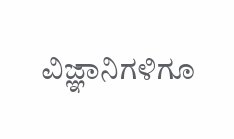ವಿಜ್ಞಾನಿಗಳಿಗೂ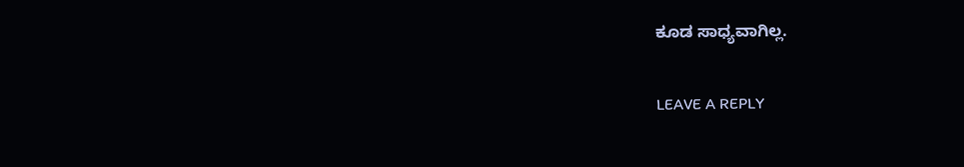ಕೂಡ ಸಾಧ್ಯವಾಗಿಲ್ಲ.

LEAVE A REPLY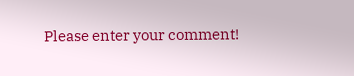Please enter your comment!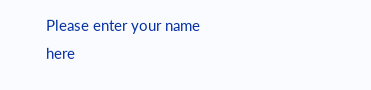Please enter your name here